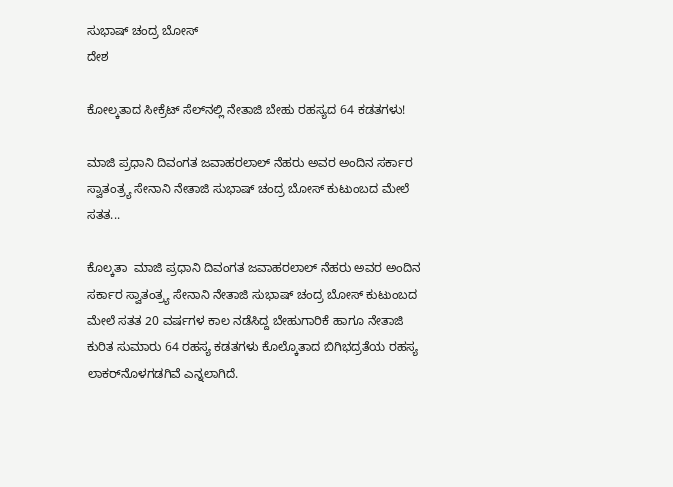ಸುಭಾಷ್ ಚಂದ್ರ ಬೋಸ್
ದೇಶ

ಕೋಲ್ಕತಾದ ಸೀಕ್ರೆಟ್ ಸೆಲ್‌ನಲ್ಲಿ ನೇತಾಜಿ ಬೇಹು ರಹಸ್ಯದ 64 ಕಡತಗಳು!

ಮಾಜಿ ಪ್ರಧಾನಿ ದಿವಂಗತ ಜವಾಹರಲಾಲ್ ನೆಹರು ಅವರ ಅಂದಿನ ಸರ್ಕಾರ ಸ್ವಾತಂತ್ರ್ಯ ಸೇನಾನಿ ನೇತಾಜಿ ಸುಭಾಷ್ ಚಂದ್ರ ಬೋಸ್ ಕುಟುಂಬದ ಮೇಲೆ ಸತತ...

ಕೊಲ್ಕತಾ  ಮಾಜಿ ಪ್ರಧಾನಿ ದಿವಂಗತ ಜವಾಹರಲಾಲ್ ನೆಹರು ಅವರ ಅಂದಿನ ಸರ್ಕಾರ ಸ್ವಾತಂತ್ರ್ಯ ಸೇನಾನಿ ನೇತಾಜಿ ಸುಭಾಷ್ ಚಂದ್ರ ಬೋಸ್ ಕುಟುಂಬದ ಮೇಲೆ ಸತತ 20 ವರ್ಷಗಳ ಕಾಲ ನಡೆಸಿದ್ದ ಬೇಹುಗಾರಿಕೆ ಹಾಗೂ ನೇತಾಜಿ ಕುರಿತ ಸುಮಾರು 64 ರಹಸ್ಯ ಕಡತಗಳು ಕೊಲ್ಕೊತಾದ ಬಿಗಿಭದ್ರತೆಯ ರಹಸ್ಯ ಲಾಕರ್‌ನೊಳಗಡಗಿವೆ ಎನ್ನಲಾಗಿದೆ.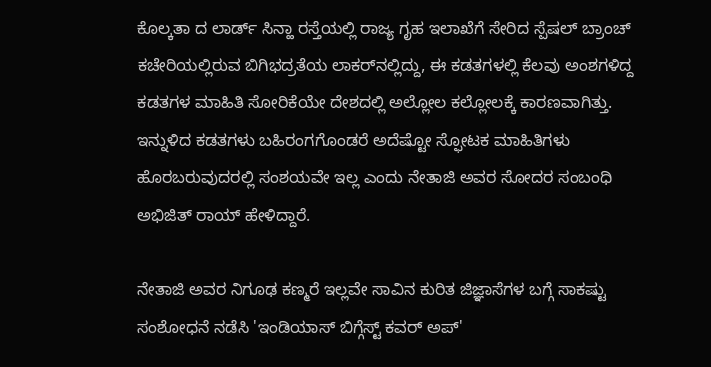ಕೊಲ್ಕತಾ ದ ಲಾರ್ಡ್ ಸಿನ್ಹಾ ರಸ್ತೆಯಲ್ಲಿ ರಾಜ್ಯ ಗೃಹ ಇಲಾಖೆಗೆ ಸೇರಿದ ಸ್ಪೆಷಲ್ ಬ್ರಾಂಚ್ ಕಚೇರಿಯಲ್ಲಿರುವ ಬಿಗಿಭದ್ರತೆಯ ಲಾಕರ್‌ನಲ್ಲಿದ್ದು, ಈ ಕಡತಗಳಲ್ಲಿ ಕೆಲವು ಅಂಶಗಳಿದ್ದ ಕಡತಗಳ ಮಾಹಿತಿ ಸೋರಿಕೆಯೇ ದೇಶದಲ್ಲಿ ಅಲ್ಲೋಲ ಕಲ್ಲೋಲಕ್ಕೆ ಕಾರಣವಾಗಿತ್ತು. ಇನ್ನುಳಿದ ಕಡತಗಳು ಬಹಿರಂಗಗೊಂಡರೆ ಅದೆಷ್ಟೋ ಸ್ಫೋಟಕ ಮಾಹಿತಿಗಳು ಹೊರಬರುವುದರಲ್ಲಿ ಸಂಶಯವೇ ಇಲ್ಲ ಎಂದು ನೇತಾಜಿ ಅವರ ಸೋದರ ಸಂಬಂಧಿ ಅಭಿಜಿತ್ ರಾಯ್ ಹೇಳಿದ್ದಾರೆ.

ನೇತಾಜಿ ಅವರ ನಿಗೂಢ ಕಣ್ಮರೆ ಇಲ್ಲವೇ ಸಾವಿನ ಕುರಿತ ಜಿಜ್ಞಾಸೆಗಳ ಬಗ್ಗೆ ಸಾಕಷ್ಟು ಸಂಶೋಧನೆ ನಡೆಸಿ 'ಇಂಡಿಯಾಸ್ ಬಿಗ್ಗೆಸ್ಟ್ ಕವರ್ ಅಪ್'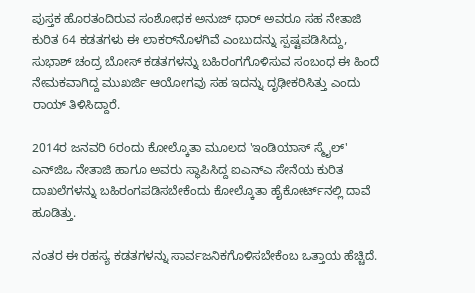ಪುಸ್ತಕ ಹೊರತಂದಿರುವ ಸಂಶೋಧಕ ಅನುಜ್ ಧಾರ್ ಅವರೂ ಸಹ ನೇತಾಜಿ ಕುರಿತ 64 ಕಡತಗಳು ಈ ಲಾಕರ್‌ನೊಳಗಿವೆ ಎಂಬುದನ್ನು ಸ್ಪಷ್ಟಪಡಿಸಿದ್ದು, ಸುಭಾಶ್ ಚಂದ್ರ ಬೋಸ್ ಕಡತಗಳನ್ನು ಬಹಿರಂಗಗೊಳಿಸುವ ಸಂಬಂಧ ಈ ಹಿಂದೆ ನೇಮಕವಾಗಿದ್ದ ಮುಖರ್ಜಿ ಆಯೋಗವು ಸಹ ಇದನ್ನು ದೃಢೀಕರಿಸಿತ್ತು ಎಂದು ರಾಯ್ ತಿಳಿಸಿದ್ದಾರೆ.

2014ರ ಜನವರಿ 6ರಂದು ಕೋಲ್ಕೊತಾ ಮೂಲದ 'ಇಂಡಿಯಾಸ್ ಸ್ಮೈಲ್' ಎನ್‌ಜಿಒ ನೇತಾಜಿ ಹಾಗೂ ಅವರು ಸ್ಥಾಪಿಸಿದ್ದ ಐಎನ್‌ಎ ಸೇನೆಯ ಕುರಿತ ದಾಖಲೆಗಳನ್ನು ಬಹಿರಂಗಪಡಿಸಬೇಕೆಂದು ಕೋಲ್ಕೊತಾ ಹೈಕೋರ್ಟ್‌ನಲ್ಲಿ ದಾವೆ ಹೂಡಿತ್ತು.

ನಂತರ ಈ ರಹಸ್ಯ ಕಡತಗಳನ್ನು ಸಾರ್ವಜನಿಕಗೊಳಿಸಬೇಕೆಂಬ ಒತ್ತಾಯ ಹೆಚ್ಚಿದೆ.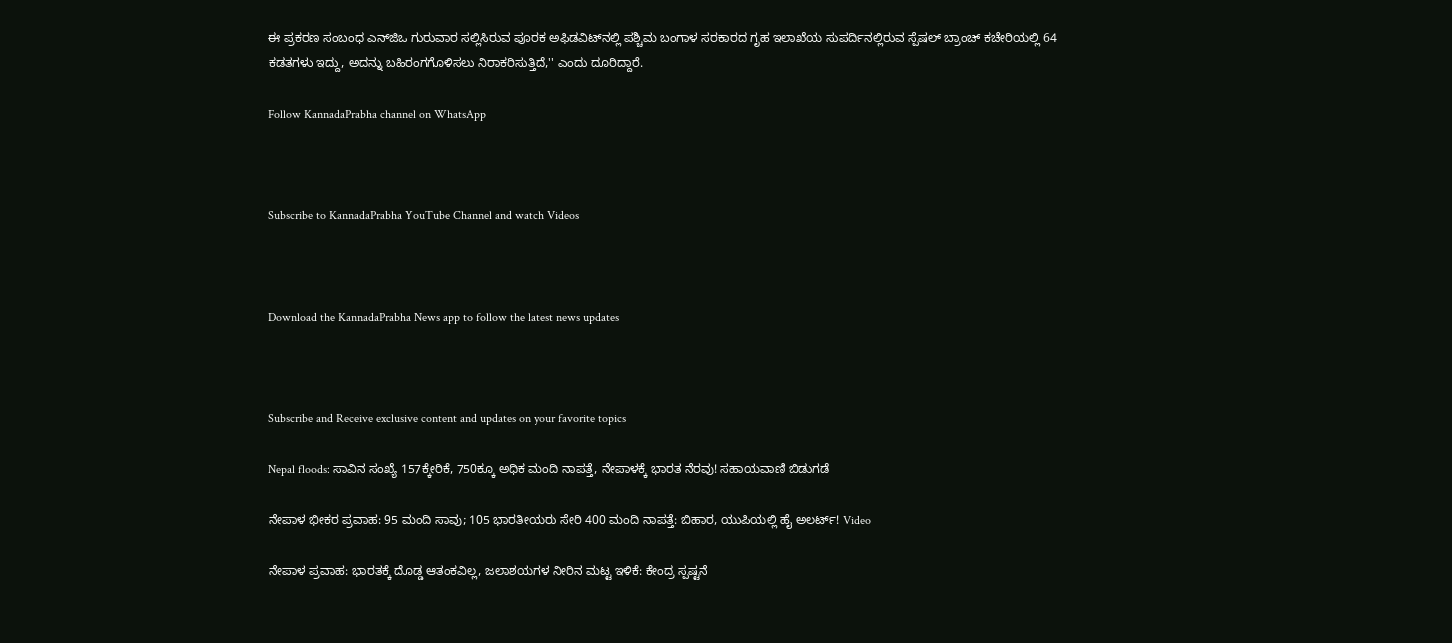ಈ ಪ್ರಕರಣ ಸಂಬಂಧ ಎನ್‌ಜಿಒ ಗುರುವಾರ ಸಲ್ಲಿಸಿರುವ ಪೂರಕ ಅಫಿಡವಿಟ್‌ನಲ್ಲಿ ಪಶ್ಚಿಮ ಬಂಗಾಳ ಸರಕಾರದ ಗೃಹ ಇಲಾಖೆಯ ಸುಪರ್ದಿನಲ್ಲಿರುವ ಸ್ಪೆಷಲ್ ಬ್ರಾಂಚ್ ಕಚೇರಿಯಲ್ಲಿ 64 ಕಡತಗಳು ಇದ್ದು, ಅದನ್ನು ಬಹಿರಂಗಗೊಳಿಸಲು ನಿರಾಕರಿಸುತ್ತಿದೆ,'' ಎಂದು ದೂರಿದ್ದಾರೆ.

Follow KannadaPrabha channel on WhatsApp



Subscribe to KannadaPrabha YouTube Channel and watch Videos



Download the KannadaPrabha News app to follow the latest news updates



Subscribe and Receive exclusive content and updates on your favorite topics

Nepal floods: ಸಾವಿನ ಸಂಖ್ಯೆ 157ಕ್ಕೇರಿಕೆ, 750ಕ್ಕೂ ಅಧಿಕ ಮಂದಿ ನಾಪತ್ತೆ, ನೇಪಾಳಕ್ಕೆ ಭಾರತ ನೆರವು! ಸಹಾಯವಾಣಿ ಬಿಡುಗಡೆ

ನೇಪಾಳ ಭೀಕರ ಪ್ರವಾಹ: 95 ಮಂದಿ ಸಾವು; 105 ಭಾರತೀಯರು ಸೇರಿ 400 ಮಂದಿ ನಾಪತ್ತೆ: ಬಿಹಾರ, ಯುಪಿಯಲ್ಲಿ ಹೈ ಅಲರ್ಟ್! Video

ನೇಪಾಳ ಪ್ರವಾಹ: ಭಾರತಕ್ಕೆ ದೊಡ್ಡ ಆತಂಕವಿಲ್ಲ, ಜಲಾಶಯಗಳ ನೀರಿನ ಮಟ್ಟ ಇಳಿಕೆ: ಕೇಂದ್ರ ಸ್ಪಷ್ಟನೆ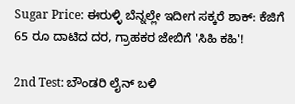Sugar Price: ಈರುಳ್ಳಿ ಬೆನ್ನಲ್ಲೇ ಇದೀಗ ಸಕ್ಕರೆ ಶಾಕ್: ಕೆಜಿಗೆ 65 ರೂ ದಾಟಿದ ದರ, ಗ್ರಾಹಕರ ಜೇಬಿಗೆ 'ಸಿಹಿ ಕಹಿ'!

2nd Test: ಬೌಂಡರಿ ಲೈನ್ ಬಳಿ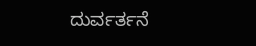ದುರ್ವರ್ತನೆ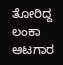ತೋರಿದ್ದ ಲಂಕಾ ಆಟಗಾರ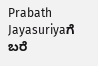Prabath Jayasuriyaಗೆ ಬರೆ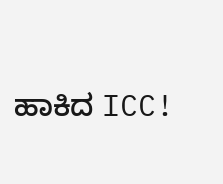ಹಾಕಿದ ICC!